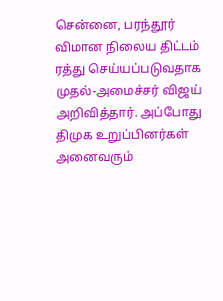சென்னை, பரந்தூர் விமான நிலைய திட்டம் ரத்து செய்யப்படுவதாக முதல்-அமைச்சர் விஜய் அறிவித்தார். அப்போது திமுக உறுப்பினர்கள் அனைவரும்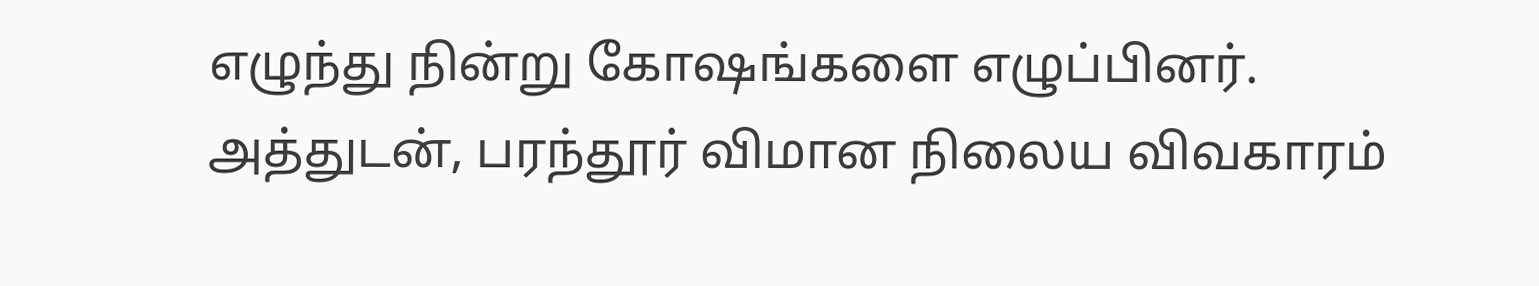எழுந்து நின்று கோஷங்களை எழுப்பினர். அத்துடன், பரந்தூர் விமான நிலைய விவகாரம்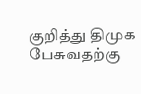குறித்து திமுக பேசுவதற்கு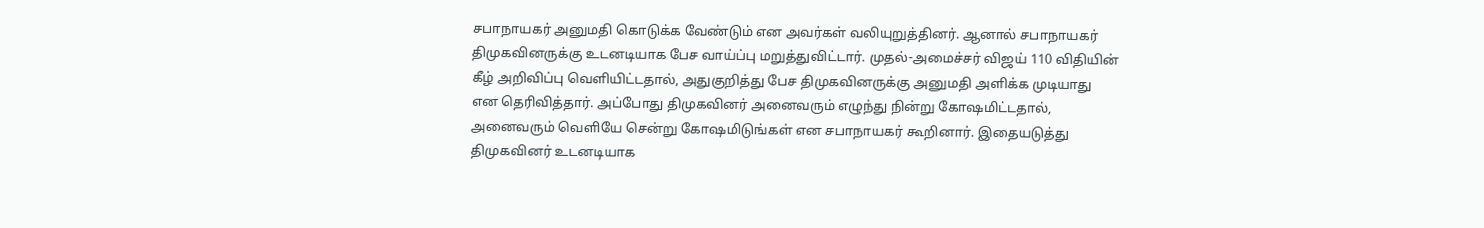சபாநாயகர் அனுமதி கொடுக்க வேண்டும் என அவர்கள் வலியுறுத்தினர். ஆனால் சபாநாயகர் திமுகவினருக்கு உடனடியாக பேச வாய்ப்பு மறுத்துவிட்டார். முதல்-அமைச்சர் விஜய் 110 விதியின் கீழ் அறிவிப்பு வெளியிட்டதால், அதுகுறித்து பேச திமுகவினருக்கு அனுமதி அளிக்க முடியாது என தெரிவித்தார். அப்போது திமுகவினர் அனைவரும் எழுந்து நின்று கோஷமிட்டதால், அனைவரும் வெளியே சென்று கோஷமிடுங்கள் என சபாநாயகர் கூறினார். இதையடுத்து திமுகவினர் உடனடியாக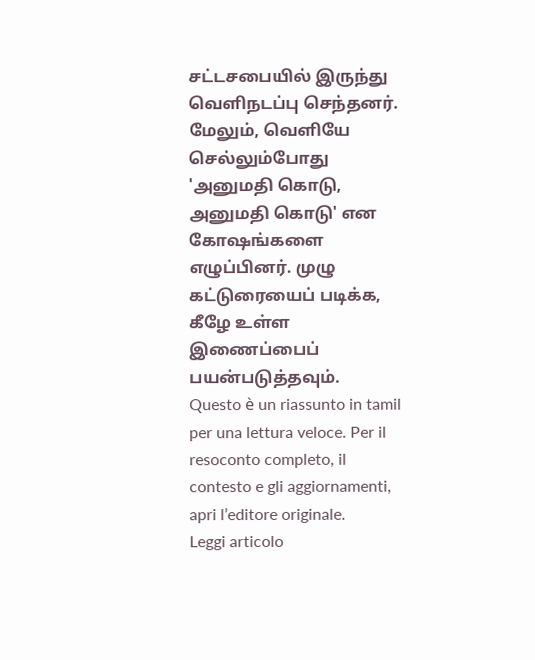சட்டசபையில் இருந்து வெளிநடப்பு செந்தனர். மேலும், வெளியே செல்லும்போது 'அனுமதி கொடு, அனுமதி கொடு' என கோஷங்களை எழுப்பினர். முழு கட்டுரையைப் படிக்க, கீழே உள்ள இணைப்பைப் பயன்படுத்தவும்.
Questo è un riassunto in tamil per una lettura veloce. Per il resoconto completo, il contesto e gli aggiornamenti, apri l’editore originale.
Leggi articolo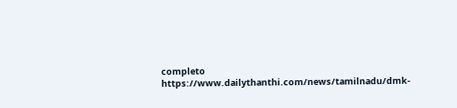completo
https://www.dailythanthi.com/news/tamilnadu/dmk-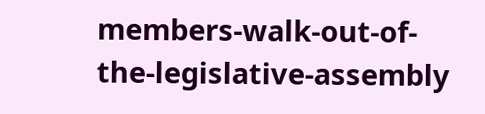members-walk-out-of-the-legislative-assembly